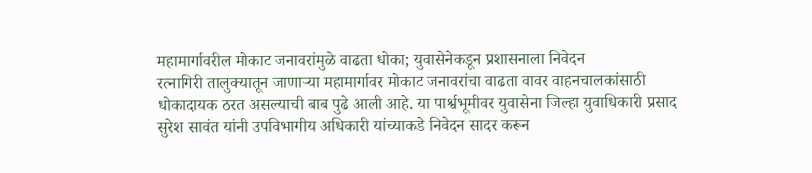महामार्गावरील मोकाट जनावरांमुळे वाढता धोका; युवासेनेकडून प्रशासनाला निवेदन
रत्नागिरी तालुक्यातून जाणाऱ्या महामार्गावर मोकाट जनावरांचा वाढता वावर वाहनचालकांसाठी धोकादायक ठरत असल्याची बाब पुढे आली आहे. या पार्श्वभूमीवर युवासेना जिल्हा युवाधिकारी प्रसाद सुरेश सावंत यांनी उपविभागीय अधिकारी यांच्याकडे निवेदन सादर करून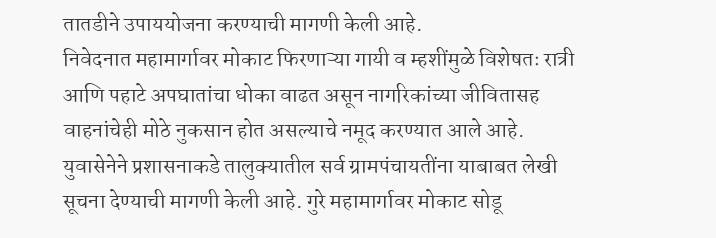तातडीने उपाययोजना करण्याची मागणी केली आहे.
निवेदनात महामार्गावर मोकाट फिरणाऱ्या गायी व म्हशींमुळे विशेषतः रात्री आणि पहाटे अपघातांचा धोका वाढत असून नागरिकांच्या जीवितासह वाहनांचेही मोठे नुकसान होत असल्याचे नमूद करण्यात आले आहे.
युवासेनेने प्रशासनाकडे तालुक्यातील सर्व ग्रामपंचायतींना याबाबत लेखी सूचना देण्याची मागणी केली आहे. गुरे महामार्गावर मोकाट सोडू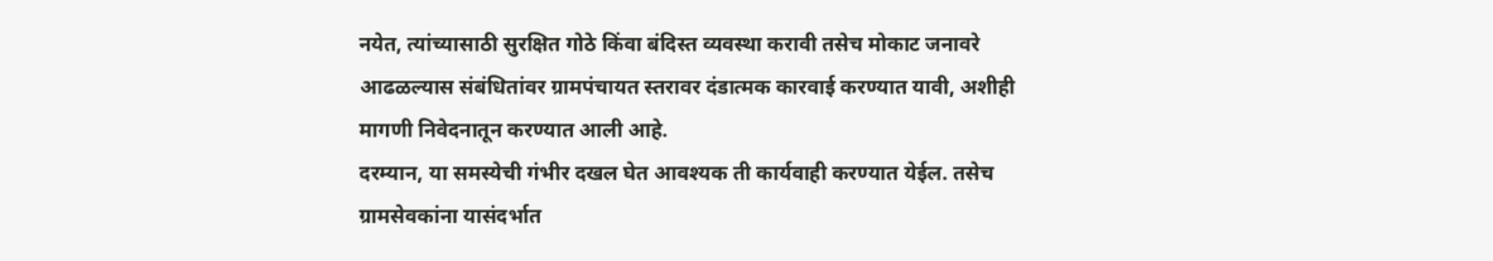नयेत, त्यांच्यासाठी सुरक्षित गोठे किंवा बंदिस्त व्यवस्था करावी तसेच मोकाट जनावरे आढळल्यास संबंधितांवर ग्रामपंचायत स्तरावर दंडात्मक कारवाई करण्यात यावी, अशीही मागणी निवेदनातून करण्यात आली आहे.
दरम्यान, या समस्येची गंभीर दखल घेत आवश्यक ती कार्यवाही करण्यात येईल. तसेच ग्रामसेवकांना यासंदर्भात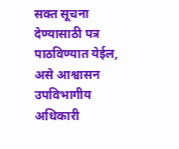सक्त सूचना देण्यासाठी पत्र पाठविण्यात येईल, असे आश्वासन उपविभागीय अधिकारी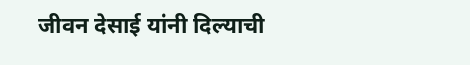जीवन देसाई यांनी दिल्याची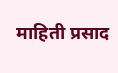माहिती प्रसाद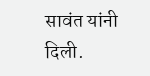सावंत यांनी दिली.